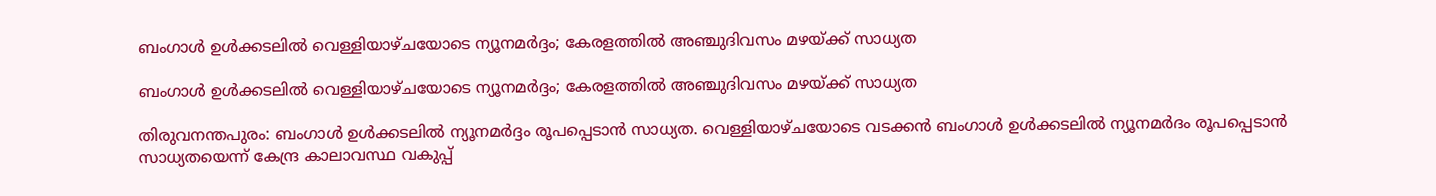ബംഗാള്‍ ഉള്‍ക്കടലില്‍ വെള്ളിയാഴ്ചയോടെ ന്യൂനമര്‍ദ്ദം; കേരളത്തില്‍ അഞ്ചുദിവസം മഴയ്ക്ക് സാധ്യത

ബംഗാള്‍ ഉള്‍ക്കടലില്‍ വെള്ളിയാഴ്ചയോടെ ന്യൂനമര്‍ദ്ദം; കേരളത്തില്‍ അഞ്ചുദിവസം മഴയ്ക്ക് സാധ്യത

തിരുവനന്തപുരം: ബംഗാള്‍ ഉള്‍ക്കടലില്‍ ന്യൂനമര്‍ദ്ദം രൂപപ്പെടാന്‍ സാധ്യത. വെള്ളിയാഴ്ചയോടെ വടക്കന്‍ ബംഗാള്‍ ഉള്‍ക്കടലില്‍ ന്യൂനമര്‍ദം രൂപപ്പെടാന്‍ സാധ്യതയെന്ന് കേന്ദ്ര കാലാവസ്ഥ വകുപ്പ്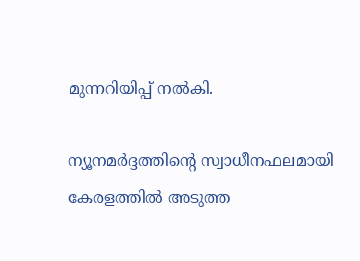മുന്നറിയിപ്പ് നല്‍കി.

ന്യൂനമര്‍ദ്ദത്തിന്റെ സ്വാധീനഫലമായി കേരളത്തില്‍ അടുത്ത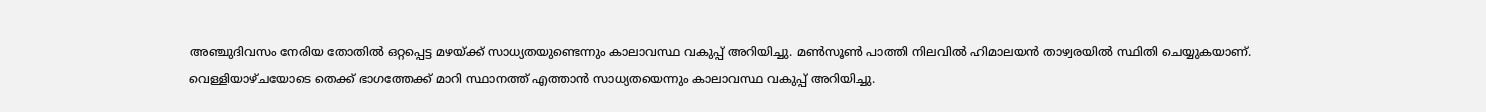അഞ്ചുദിവസം നേരിയ തോതില്‍ ഒറ്റപ്പെട്ട മഴയ്ക്ക് സാധ്യതയുണ്ടെന്നും കാലാവസ്ഥ വകുപ്പ് അറിയിച്ചു. മണ്‍സൂണ്‍ പാത്തി നിലവില്‍ ഹിമാലയന്‍ താഴ്വരയില്‍ സ്ഥിതി ചെയ്യുകയാണ്. വെള്ളിയാഴ്ചയോടെ തെക്ക് ഭാഗത്തേക്ക് മാറി സ്ഥാനത്ത് എത്താന്‍ സാധ്യതയെന്നും കാലാവസ്ഥ വകുപ്പ് അറിയിച്ചു.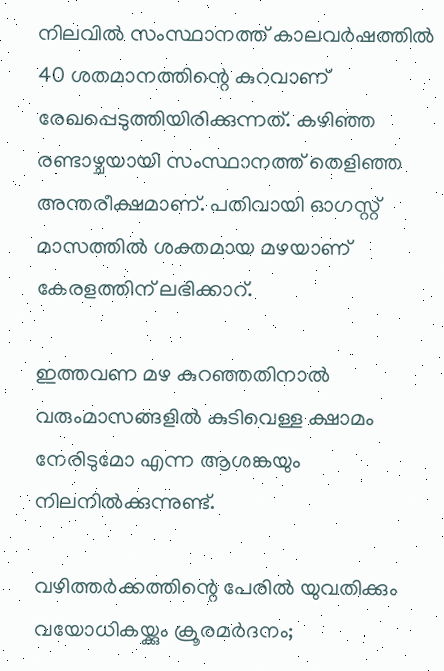നിലവില്‍ സംസ്ഥാനത്ത് കാലവര്‍ഷത്തില്‍ 40 ശതമാനത്തിന്റെ കുറവാണ് രേഖപ്പെടുത്തിയിരിക്കുന്നത്. കഴിഞ്ഞ രണ്ടാഴ്ചയായി സംസ്ഥാനത്ത് തെളിഞ്ഞ അന്തരീക്ഷമാണ്. പതിവായി ഓഗസ്റ്റ് മാസത്തില്‍ ശക്തമായ മഴയാണ് കേരളത്തിന് ലഭിക്കാറ്.

ഇത്തവണ മഴ കുറഞ്ഞതിനാല്‍ വരുംമാസങ്ങളില്‍ കുടിവെള്ള ക്ഷാമം നേരിടുമോ എന്ന ആശങ്കയും നിലനില്‍ക്കുന്നുണ്ട്.

വഴിത്തര്‍ക്കത്തിന്റെ പേരില്‍ യുവതിക്കും വയോധികയ്ക്കും ക്രൂരമര്‍ദനം;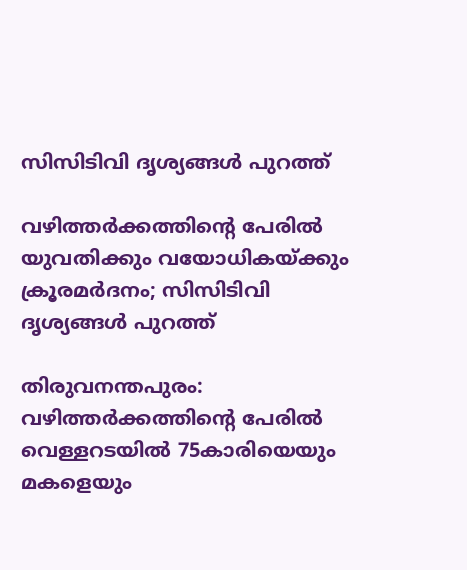സിസിടിവി ദൃശ്യങ്ങള്‍ പുറത്ത്

വഴിത്തര്‍ക്കത്തിന്റെ പേരില്‍ യുവതിക്കും വയോധികയ്ക്കും ക്രൂരമര്‍ദനം; സിസിടിവി ദൃശ്യങ്ങള്‍ പുറത്ത്

തിരുവനന്തപുരം: വഴിത്തര്‍ക്കത്തിന്റെ പേരില്‍ വെള്ളറടയില്‍ 75കാരിയെയും മകളെയും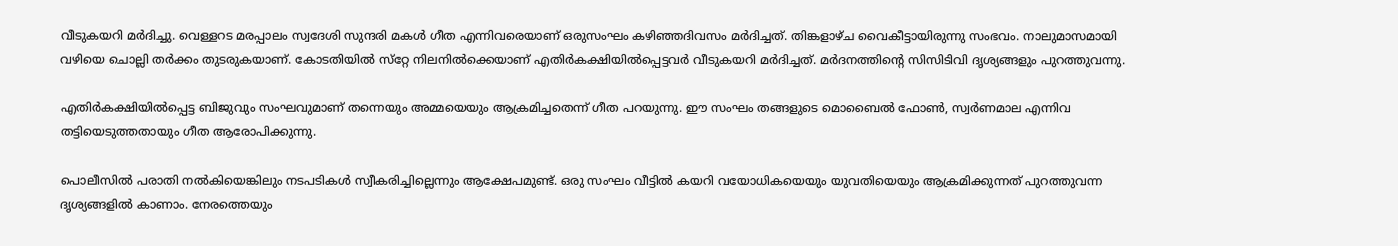വീടുകയറി മര്‍ദിച്ചു. വെള്ളറട മരപ്പാലം സ്വദേശി സുന്ദരി മകള്‍ ഗീത എന്നിവരെയാണ് ഒരുസംഘം കഴിഞ്ഞദിവസം മര്‍ദിച്ചത്. തിങ്കളാഴ്ച വൈകീട്ടായിരുന്നു സംഭവം. നാലുമാസമായി വഴിയെ ചൊല്ലി തര്‍ക്കം തുടരുകയാണ്. കോടതിയില്‍ സ്‌റ്റേ നിലനില്‍ക്കെയാണ് എതിര്‍കക്ഷിയില്‍പ്പെട്ടവര്‍ വീടുകയറി മര്‍ദിച്ചത്. മര്‍ദനത്തിന്റെ സിസിടിവി ദൃശ്യങ്ങളും പുറത്തുവന്നു.

എതിര്‍കക്ഷിയില്‍പ്പെട്ട ബിജുവും സംഘവുമാണ് തന്നെയും അമ്മയെയും ആക്രമിച്ചതെന്ന് ഗീത പറയുന്നു. ഈ സംഘം തങ്ങളുടെ മൊബൈല്‍ ഫോണ്‍, സ്വര്‍ണമാല എന്നിവ തട്ടിയെടുത്തതായും ഗീത ആരോപിക്കുന്നു.

പൊലീസില്‍ പരാതി നല്‍കിയെങ്കിലും നടപടികള്‍ സ്വീകരിച്ചില്ലെന്നും ആക്ഷേപമുണ്ട്. ഒരു സംഘം വീട്ടില്‍ കയറി വയോധികയെയും യുവതിയെയും ആക്രമിക്കുന്നത് പുറത്തുവന്ന ദൃശ്യങ്ങളില്‍ കാണാം. നേരത്തെയും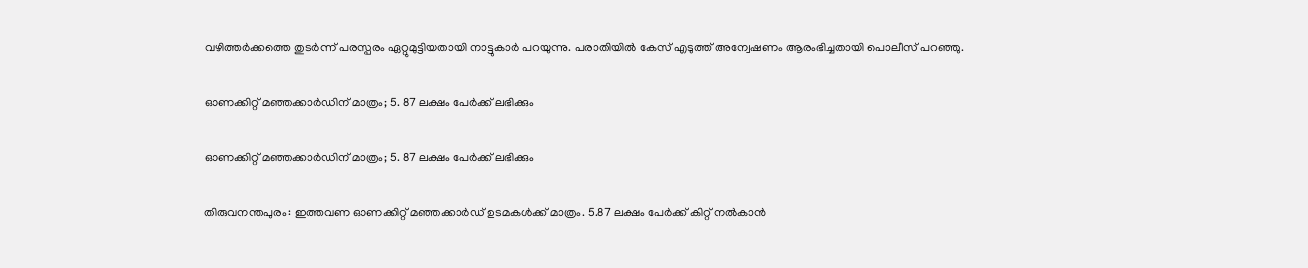വഴിത്തര്‍ക്കത്തെ തുടര്‍ന്ന് പരസ്പരം ഏറ്റുമുട്ടിയതായി നാട്ടുകാര്‍ പറയുന്നു. പരാതിയില്‍ കേസ് എടുത്ത് അന്വേഷണം ആരംഭിച്ചതായി പൊലീസ് പറഞ്ഞു.

ഓണക്കിറ്റ് മഞ്ഞക്കാര്‍ഡിന് മാത്രം; 5. 87 ലക്ഷം പേര്‍ക്ക് ലഭിക്കും

ഓണക്കിറ്റ് മഞ്ഞക്കാര്‍ഡിന് മാത്രം; 5. 87 ലക്ഷം പേര്‍ക്ക് ലഭിക്കും

തിരുവനന്തപുരം: ഇത്തവണ ഓണക്കിറ്റ് മഞ്ഞക്കാര്‍ഡ് ഉടമകള്‍ക്ക് മാത്രം. 5.87 ലക്ഷം പേര്‍ക്ക് കിറ്റ് നല്‍കാന്‍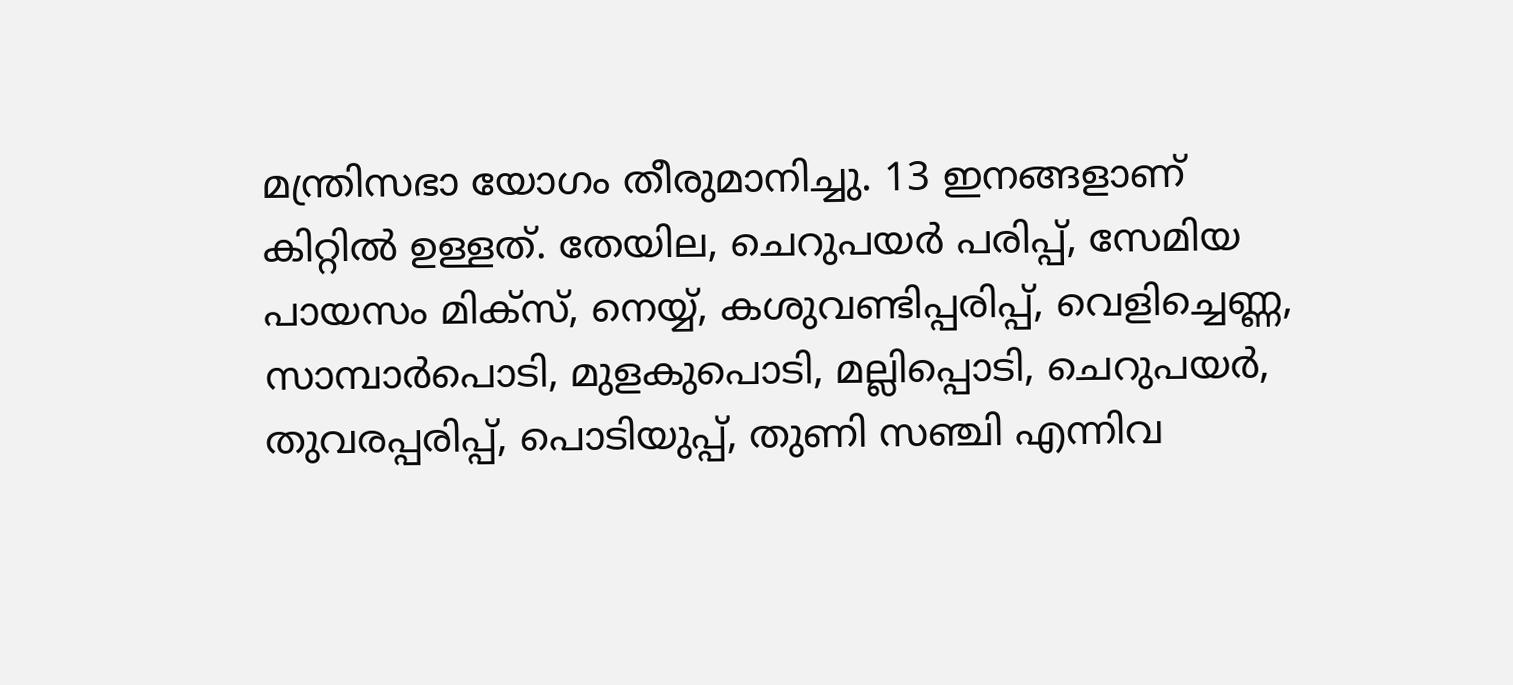മന്ത്രിസഭാ യോഗം തീരുമാനിച്ചു. 13 ഇനങ്ങളാണ് കിറ്റിൽ ഉള്ളത്‌. തേയില, ചെറുപയര്‍ പരിപ്പ്, സേമിയ പായസം മിക്‌സ്, നെയ്യ്, കശുവണ്ടിപ്പരിപ്പ്, വെളിച്ചെണ്ണ, സാമ്പാര്‍പൊടി, മുളകുപൊടി, മല്ലിപ്പൊടി, ചെറുപയര്‍, തുവരപ്പരിപ്പ്, പൊടിയുപ്പ്, തുണി സഞ്ചി എന്നിവ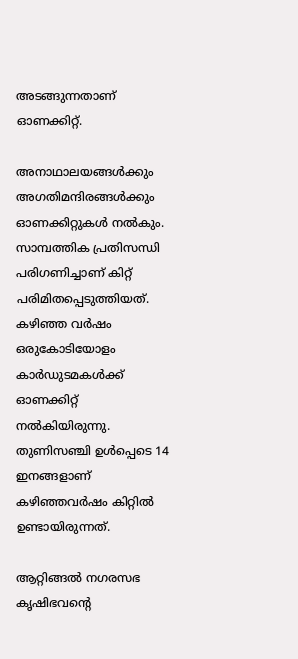അടങ്ങുന്നതാണ് ഓണക്കിറ്റ്.

അനാഥാലയങ്ങള്‍ക്കും അഗതിമന്ദിരങ്ങള്‍ക്കും ഓണക്കിറ്റുകള്‍ നല്‍കും. സാമ്പത്തിക പ്രതിസന്ധി പരിഗണിച്ചാണ് കിറ്റ് പരിമിതപ്പെടുത്തിയത്. കഴിഞ്ഞ വര്‍ഷം ഒരുകോടിയോളം കാര്‍ഡുടമകള്‍ക്ക് ഓണക്കിറ്റ് നല്‍കിയിരുന്നു. തുണിസഞ്ചി ഉൾപ്പെടെ 14 ഇനങ്ങളാണ് കഴിഞ്ഞവർഷം കിറ്റിൽ ഉണ്ടായിരുന്നത്.

ആറ്റിങ്ങൽ നഗരസഭ കൃഷിഭവന്റെ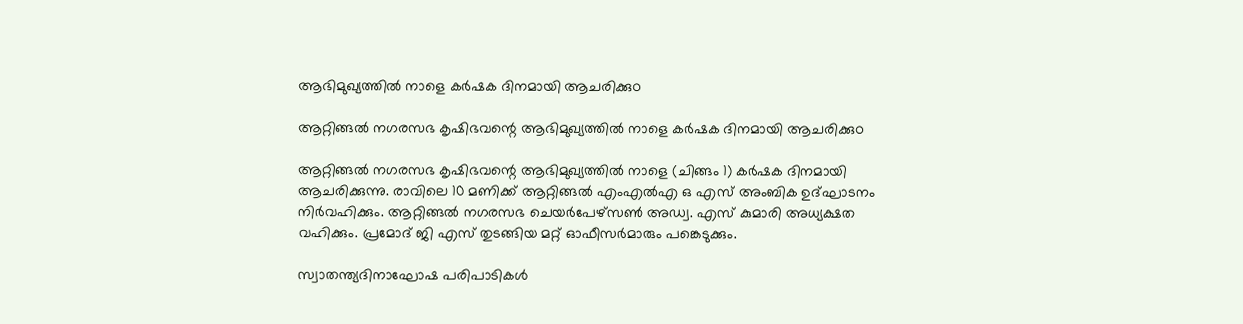ആഭിമുഖ്യത്തിൽ നാളെ കർഷക ദിനമായി ആചരിക്കുo

ആറ്റിങ്ങൽ നഗരസഭ കൃഷിഭവന്റെ ആഭിമുഖ്യത്തിൽ നാളെ കർഷക ദിനമായി ആചരിക്കുo

ആറ്റിങ്ങൽ നഗരസഭ കൃഷിഭവന്റെ ആഭിമുഖ്യത്തിൽ നാളെ (ചിങ്ങം 1) കർഷക ദിനമായി ആചരിക്കുന്നു. രാവിലെ 10 മണിക്ക് ആറ്റിങ്ങൽ എംഎൽഎ ഒ എസ് അംബിക ഉദ്‌ഘാടനം നിർവഹിക്കും. ആറ്റിങ്ങൽ നഗരസഭ ചെയർപേഴ്സൺ അഡ്വ. എസ് കുമാരി അധ്യക്ഷത വഹിക്കും. പ്രമോദ് ജി എസ് തുടങ്ങിയ മറ്റ് ഓഫീസർമാരും പങ്കെടുക്കും.

സ്വാതന്ത്യദിനാഘോഷ പരിപാടികൾ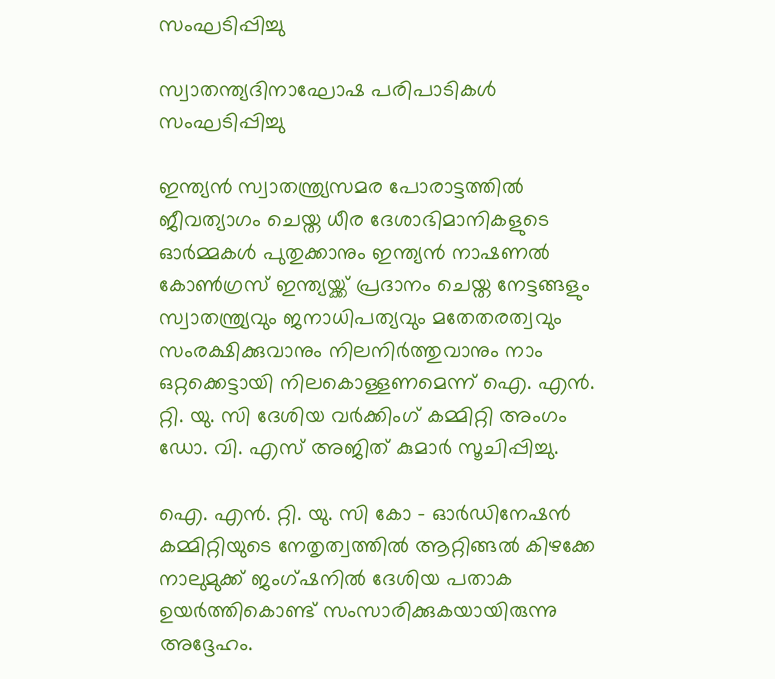സംഘടിപ്പിച്ചു

സ്വാതന്ത്യദിനാഘോഷ പരിപാടികൾ സംഘടിപ്പിച്ചു

ഇന്ത്യൻ സ്വാതന്ത്ര്യസമര പോരാട്ടത്തിൽ ജീവത്യാഗം ചെയ്ത ധീര ദേശാഭിമാനികളുടെ ഓർമ്മകൾ പുതുക്കാനും ഇന്ത്യൻ നാഷണൽ കോൺഗ്രസ് ഇന്ത്യയ്ക്ക് പ്രദാനം ചെയ്ത നേട്ടങ്ങളും സ്വാതന്ത്ര്യവും ജനാധിപത്യവും മതേതരത്വവും സംരക്ഷിക്കുവാനും നിലനിർത്തുവാനും നാം ഒറ്റക്കെട്ടായി നിലകൊള്ളണമെന്ന് ഐ. എൻ. റ്റി. യു. സി ദേശിയ വർക്കിംഗ്‌ കമ്മിറ്റി അംഗം ഡോ. വി. എസ് അജിത് കുമാർ സൂചിപ്പിച്ചു.

ഐ. എൻ. റ്റി. യു. സി കോ – ഓർഡിനേഷൻ കമ്മിറ്റിയുടെ നേതൃത്വത്തിൽ ആറ്റിങ്ങൽ കിഴക്കേ നാലുമുക്ക് ജംഗ്ഷനിൽ ദേശിയ പതാക ഉയർത്തികൊണ്ട് സംസാരിക്കുകയായിരുന്നു അദ്ദേഹം.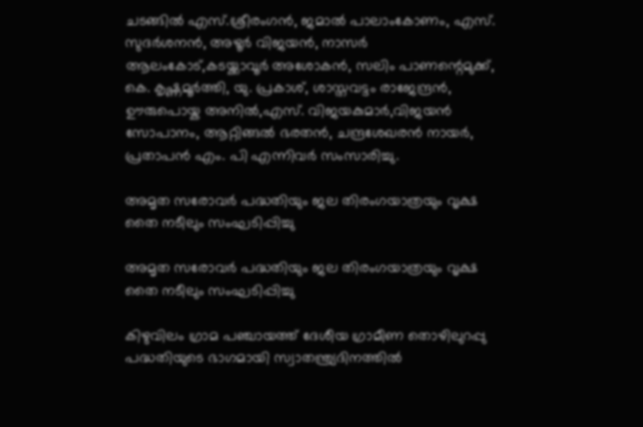ചടങ്ങിൽ എസ്.ശ്രീരംഗൻ, ജമാൽ പാലാംകോണം, എസ്. സുദർശനൻ, അഴൂർ വിജയൻ, നാസർ ആലംകോട്,കടയ്ക്കാവൂർ അശോകൻ, സലിം പാണന്റെമുക്ക്, കെ. കൃഷ്ണമൂർത്തി, യു. പ്രകാശ്, ശാസ്തവട്ടം രാജേന്ദ്രൻ, ഊരുപൊയ്ക അനിൽ,എസ്. വിജയകുമാർ,വിജയൻ സോപാനം, ആറ്റിങ്ങൽ ഭരതൻ, ചന്ദ്രശേഖരൻ നായർ, പ്രതാപൻ എം. പി എന്നിവർ സംസാരിച്ചു.

അമൃത സരോവർ പദ്ധതിയും ജല തിരംഗയാത്രയും വൃക്ഷ തൈ നടീലും സംഘടിപ്പിച്ചു

അമൃത സരോവർ പദ്ധതിയും ജല തിരംഗയാത്രയും വൃക്ഷ തൈ നടീലും സംഘടിപ്പിച്ചു

കിഴുവിലം ഗ്രാമ പഞ്ചായത്ത് ദേശീയ ഗ്രാമീണ തൊഴിലുറപ്പു പദ്ധതിയുടെ ഭാഗമായി സ്വാതന്ത്ര്യദിനത്തിൽ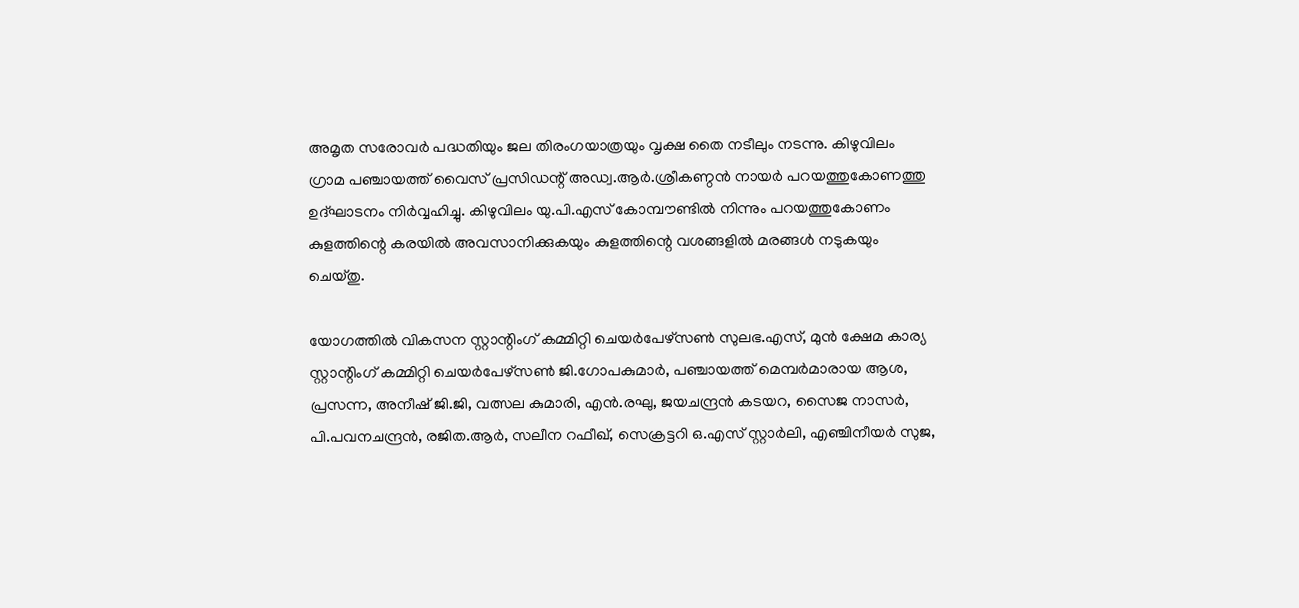അമൃത സരോവർ പദ്ധതിയും ജല തിരംഗയാത്രയും വൃക്ഷ തൈ നടീലും നടന്നു. കിഴുവിലം ഗ്രാമ പഞ്ചായത്ത് വൈസ് പ്രസിഡന്റ് അഡ്വ.ആർ.ശ്രീകണ്ഠൻ നായർ പറയത്തുകോണത്തു ഉദ്ഘാടനം നിർവ്വഹിച്ചു. കിഴുവിലം യു.പി.എസ് കോമ്പൗണ്ടിൽ നിന്നും പറയത്തുകോണം കുളത്തിന്റെ കരയിൽ അവസാനിക്കുകയും കുളത്തിന്റെ വശങ്ങളിൽ മരങ്ങൾ നടുകയും ചെയ്തു.

യോഗത്തിൽ വികസന സ്റ്റാന്റിംഗ് കമ്മിറ്റി ചെയർപേഴ്സൺ സുലഭ.എസ്, മുൻ ക്ഷേമ കാര്യ സ്റ്റാന്റിംഗ് കമ്മിറ്റി ചെയർപേഴ്സൺ ജി.ഗോപകുമാർ, പഞ്ചായത്ത് മെമ്പർമാരായ ആശ, പ്രസന്ന, അനീഷ് ജി.ജി, വത്സല കുമാരി, എൻ.രഘു, ജയചന്ദ്രൻ കടയറ, സൈജ നാസർ, പി.പവനചന്ദ്രൻ, രജിത.ആർ, സലീന റഫീഖ്, സെക്രട്ടറി ഒ.എസ് സ്റ്റാർലി, എഞ്ചിനീയർ സുജ,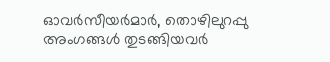ഓവർസീയർമാർ, തൊഴിലുറപ്പു അംഗങ്ങൾ തുടങ്ങിയവർ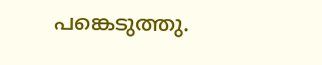പങ്കെടുത്തു.